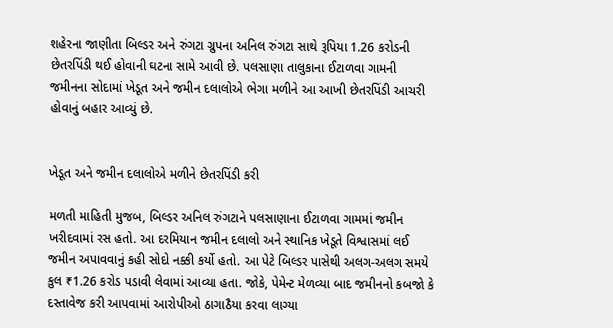શહેરના જાણીતા બિલ્ડર અને રુંગટા ગ્રુપના અનિલ રુંગટા સાથે રૂપિયા 1.26 કરોડની છેતરપિંડી થઈ હોવાની ઘટના સામે આવી છે. પલસાણા તાલુકાના ઈટાળવા ગામની જમીનના સોદામાં ખેડૂત અને જમીન દલાલોએ ભેગા મળીને આ આખી છેતરપિંડી આચરી હોવાનું બહાર આવ્યું છે.


ખેડૂત અને જમીન દલાલોએ મળીને છેતરપિંડી કરી

મળતી માહિતી મુજબ, બિલ્ડર અનિલ રુંગટાને પલસાણાના ઈટાળવા ગામમાં જમીન ખરીદવામાં રસ હતો. આ દરમિયાન જમીન દલાલો અને સ્થાનિક ખેડૂતે વિશ્વાસમાં લઈ જમીન અપાવવાનું કહી સોદો નક્કી કર્યો હતો. આ પેટે બિલ્ડર પાસેથી અલગ-અલગ સમયે કુલ ₹1.26 કરોડ પડાવી લેવામાં આવ્યા હતા. જોકે, પેમેન્ટ મેળવ્યા બાદ જમીનનો કબજો કે દસ્તાવેજ કરી આપવામાં આરોપીઓ ઠાગાઠૈયા કરવા લાગ્યા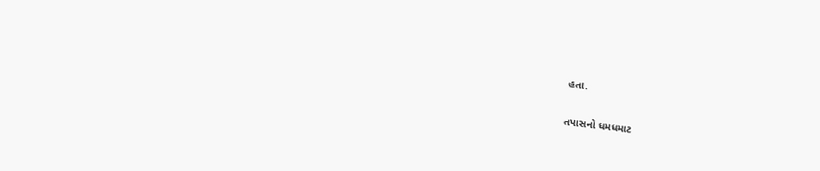હતા.

તપાસનો ધમધમાટ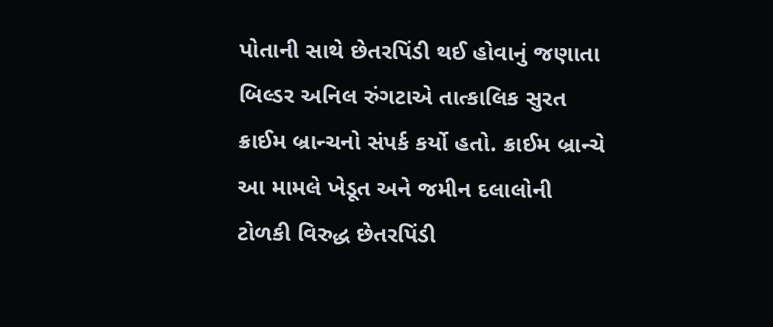પોતાની સાથે છેતરપિંડી થઈ હોવાનું જણાતા બિલ્ડર અનિલ રુંગટાએ તાત્કાલિક સુરત ક્રાઈમ બ્રાન્ચનો સંપર્ક કર્યો હતો. ક્રાઈમ બ્રાન્ચે આ મામલે ખેડૂત અને જમીન દલાલોની ટોળકી વિરુદ્ધ છેતરપિંડી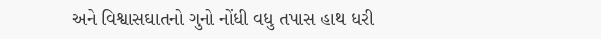અને વિશ્વાસઘાતનો ગુનો નોંધી વધુ તપાસ હાથ ધરી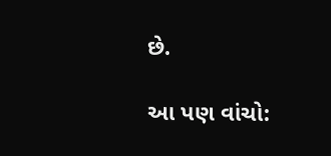છે.

આ પણ વાંચો: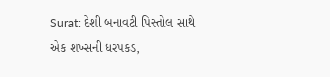Surat: દેશી બનાવટી પિસ્તોલ સાથે એક શખ્સની ધરપકડ,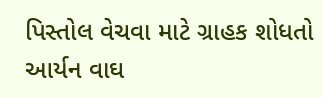પિસ્તોલ વેચવા માટે ગ્રાહક શોધતો આર્યન વાઘ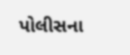પોલીસના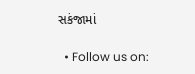સકંજામાં

  • Follow us on: